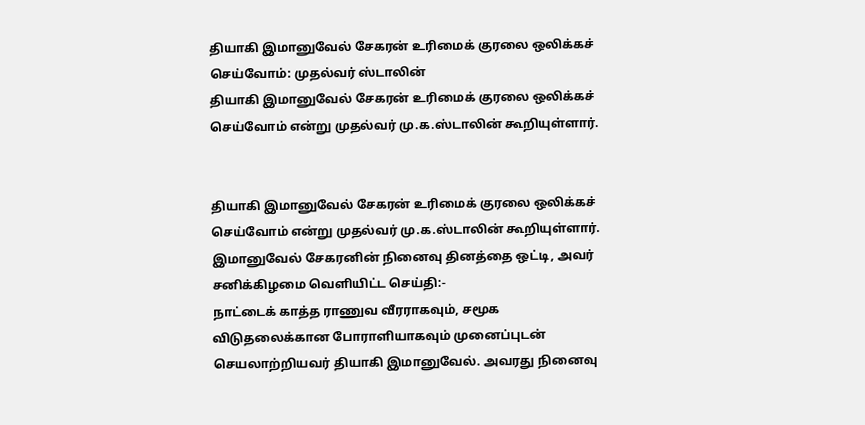தியாகி இமானுவேல் சேகரன் உரிமைக் குரலை ஒலிக்கச் செய்வோம்: முதல்வர் ஸ்டாலின்
தியாகி இமானுவேல் சேகரன் உரிமைக் குரலை ஒலிக்கச் செய்வோம் என்று முதல்வர் மு.க.ஸ்டாலின் கூறியுள்ளார்.


தியாகி இமானுவேல் சேகரன் உரிமைக் குரலை ஒலிக்கச் செய்வோம் என்று முதல்வர் மு.க.ஸ்டாலின் கூறியுள்ளார். இமானுவேல் சேகரனின் நினைவு தினத்தை ஒட்டி, அவர் சனிக்கிழமை வெளியிட்ட செய்தி:-
நாட்டைக் காத்த ராணுவ வீரராகவும், சமூக விடுதலைக்கான போராளியாகவும் முனைப்புடன் செயலாற்றியவர் தியாகி இமானுவேல். அவரது நினைவு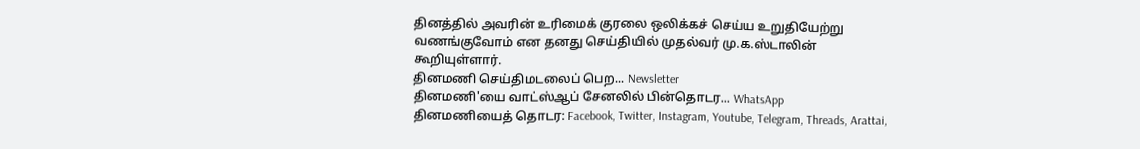தினத்தில் அவரின் உரிமைக் குரலை ஒலிக்கச் செய்ய உறுதியேற்று வணங்குவோம் என தனது செய்தியில் முதல்வர் மு.க.ஸ்டாலின் கூறியுள்ளார்.
தினமணி செய்திமடலைப் பெற... Newsletter
தினமணி'யை வாட்ஸ்ஆப் சேனலில் பின்தொடர... WhatsApp
தினமணியைத் தொடர: Facebook, Twitter, Instagram, Youtube, Telegram, Threads, Arattai,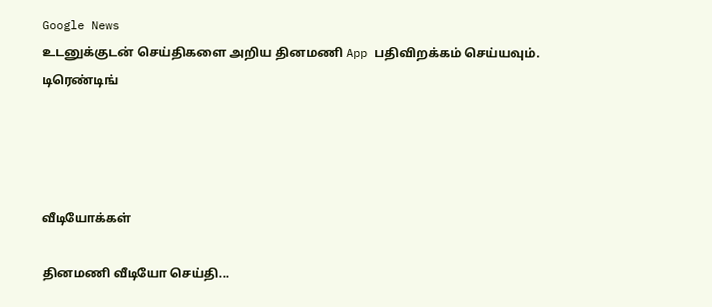Google News
உடனுக்குடன் செய்திகளை அறிய தினமணி App பதிவிறக்கம் செய்யவும்.
டிரெண்டிங்




வீடியோக்கள்

தினமணி வீடியோ செய்தி...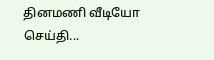தினமணி வீடியோ செய்தி...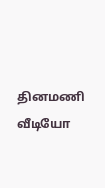தினமணி வீடியோ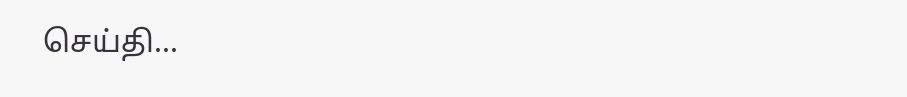செய்தி...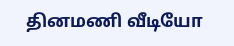தினமணி வீடியோ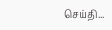செய்தி...